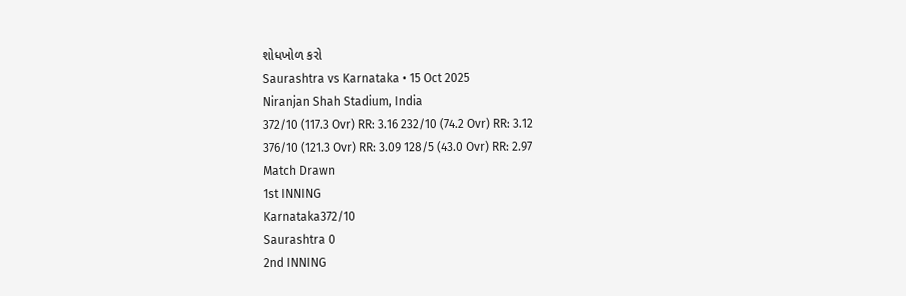શોધખોળ કરો
Saurashtra vs Karnataka • 15 Oct 2025
Niranjan Shah Stadium, India
372/10 (117.3 Ovr) RR: 3.16 232/10 (74.2 Ovr) RR: 3.12
376/10 (121.3 Ovr) RR: 3.09 128/5 (43.0 Ovr) RR: 2.97
Match Drawn
1st INNING
Karnataka372/10
Saurashtra 0
2nd INNING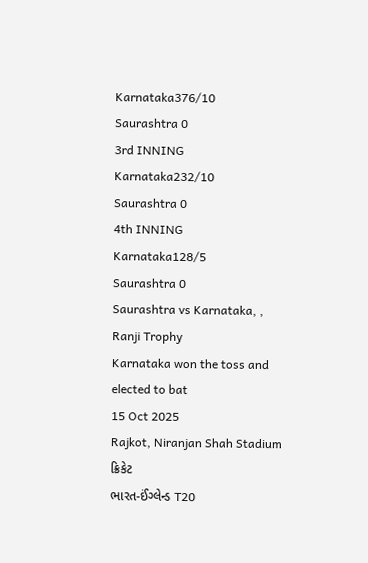Karnataka376/10
Saurashtra 0
3rd INNING
Karnataka232/10
Saurashtra 0
4th INNING
Karnataka128/5
Saurashtra 0
Saurashtra vs Karnataka, , Ranji Trophy
Karnataka won the toss and elected to bat
15 Oct 2025
Rajkot, Niranjan Shah Stadium
ક્રિકેટ
ભારત-ઈંગ્લેન્ડ T20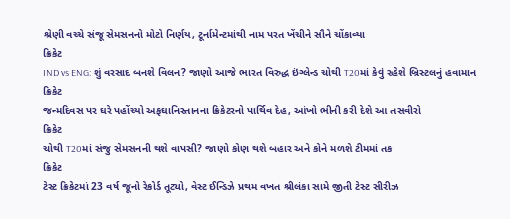શ્રેણી વચ્ચે સંજૂ સેમસનનો મોટો નિર્ણય, ટૂર્નામેન્ટમાંથી નામ પરત ખેંચીને સૌને ચોંકાવ્યા
ક્રિકેટ
IND vs ENG: શું વરસાદ બનશે વિલન? જાણો આજે ભારત વિરુદ્ધ ઇંગ્લેન્ડ ચોથી T20માં કેવું રહેશે બ્રિસ્ટલનું હવામાન
ક્રિકેટ
જન્મદિવસ પર ઘરે પહોંચ્યો અફઘાનિસ્તાનના ક્રિકેટરનો પાર્થિવ દેહ, આંખો ભીની કરી દેશે આ તસવીરો
ક્રિકેટ
ચોથી T20માં સંજુ સેમસનની થશે વાપસી? જાણો કોણ થશે બહાર અને કોને મળશે ટીમમાં તક
ક્રિકેટ
ટેસ્ટ ક્રિકેટમાં 23 વર્ષ જૂનો રેકોર્ડ તૂટ્યો, વેસ્ટ ઈન્ડિઝે પ્રથમ વખત શ્રીલંકા સામે જીતી ટેસ્ટ સીરીઝ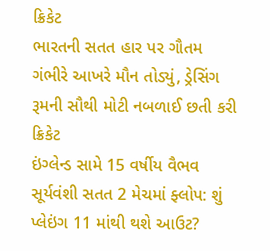ક્રિકેટ
ભારતની સતત હાર પર ગૌતમ ગંભીરે આખરે મૌન તોડ્યું, ડ્રેસિંગ રૂમની સૌથી મોટી નબળાઈ છતી કરી
ક્રિકેટ
ઇંગ્લેન્ડ સામે 15 વર્ષીય વૈભવ સૂર્યવંશી સતત 2 મેચમાં ફ્લોપ: શું પ્લેઇંગ 11 માંથી થશે આઉટ?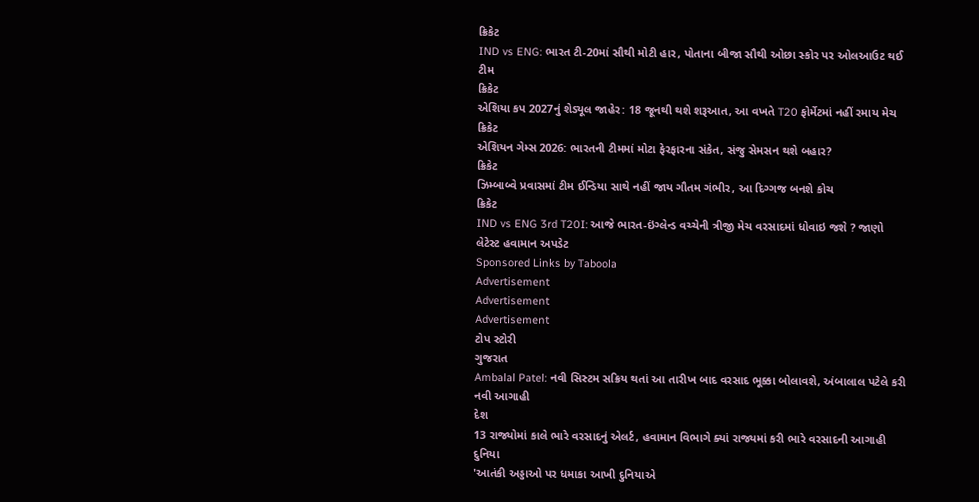ક્રિકેટ
IND vs ENG: ભારત ટી-20માં સૌથી મોટી હાર, પોતાના બીજા સૌથી ઓછા સ્કોર પર ઓલઆઉટ થઈ ટીમ
ક્રિકેટ
એશિયા કપ 2027નું શેડ્યૂલ જાહેર: 18 જૂનથી થશે શરૂઆત, આ વખતે T20 ફોર્મેટમાં નહીં રમાય મેચ
ક્રિકેટ
એશિયન ગેમ્સ 2026: ભારતની ટીમમાં મોટા ફેરફારના સંકેત, સંજુ સેમસન થશે બહાર?
ક્રિકેટ
ઝિમ્બાબ્વે પ્રવાસમાં ટીમ ઈન્ડિયા સાથે નહીં જાય ગૌતમ ગંભીર, આ દિગ્ગજ બનશે કોચ
ક્રિકેટ
IND vs ENG 3rd T20I: આજે ભારત-ઇંગ્લેન્ડ વચ્ચેની ત્રીજી મેચ વરસાદમાં ધોવાઇ જશે ? જાણો લેટેસ્ટ હવામાન અપડેટ
Sponsored Links by Taboola
Advertisement
Advertisement
Advertisement
ટોપ સ્ટોરી
ગુજરાત
Ambalal Patel: નવી સિસ્ટમ સક્રિય થતાં આ તારીખ બાદ વરસાદ ભૂક્કા બોલાવશે, અંબાલાલ પટેલે કરી નવી આગાહી
દેશ
13 રાજ્યોમાં કાલે ભારે વરસાદનું એલર્ટ, હવામાન વિભાગે ક્યાં રાજ્યમાં કરી ભારે વરસાદની આગાહી
દુનિયા
'આતંકી અડ્ડાઓ પર ધમાકા આખી દુનિયાએ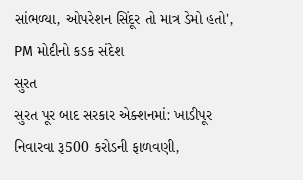સાંભળ્યા, ઓપરેશન સિંદૂર તો માત્ર ડેમો હતો', PM મોદીનો કડક સંદેશ
સુરત
સુરત પૂર બાદ સરકાર એક્શનમાં: ખાડીપૂર નિવારવા રૂ500 કરોડની ફાળવણી,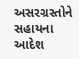અસરગ્રસ્તોને સહાયના આદેશ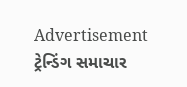Advertisement
ટ્રેન્ડિંગ સમાચાર